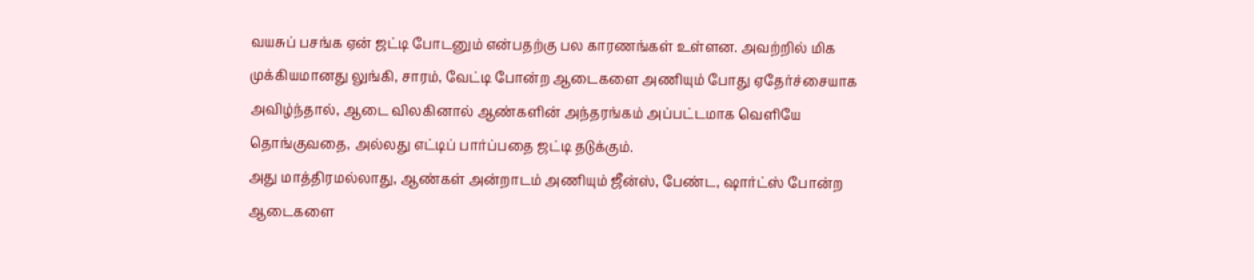வயசுப் பசங்க ஏன் ஜட்டி போடனும் என்பதற்கு பல காரணங்கள் உள்ளன. அவற்றில் மிக முக்கியமானது லுங்கி, சாரம், வேட்டி போன்ற ஆடைகளை அணியும் போது ஏதேர்ச்சையாக அவிழ்ந்தால், ஆடை விலகினால் ஆண்களின் அந்தரங்கம் அப்பட்டமாக வெளியே தொங்குவதை, அல்லது எட்டிப் பார்ப்பதை ஜட்டி தடுக்கும்.
அது மாத்திரமல்லாது, ஆண்கள் அன்றாடம் அணியும் ஜீன்ஸ், பேண்ட, ஷார்ட்ஸ் போன்ற ஆடைகளை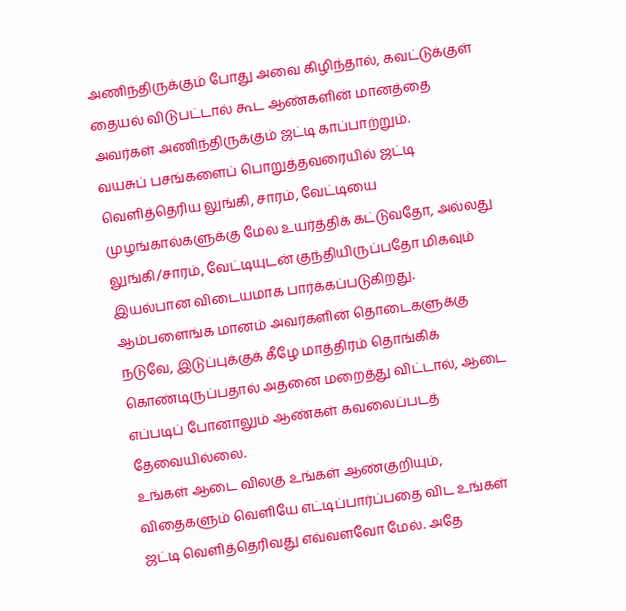அணிந்திருக்கும் போது அவை கிழிந்தால், கவட்டுக்குள் தையல் விடுபட்டால் கூட ஆண்களின் மானத்தை அவர்கள் அணிந்திருக்கும் ஜட்டி காப்பாற்றும்.
வயசுப் பசங்களைப் பொறுத்தவரையில் ஜட்டி வெளித்தெரிய லுங்கி, சாரம், வேட்டியை முழங்கால்களுக்கு மேல உயர்த்திக் கட்டுவதோ, அல்லது லுங்கி/சாரம், வேட்டியுடன் குந்தியிருப்பதோ மிகவும் இயல்பான விடையமாக பார்க்கப்படுகிறது.
ஆம்பளைங்க மானம் அவர்களின் தொடைகளுக்கு நடுவே, இடுப்புக்குக் கீழே மாத்திரம் தொங்கிக் கொண்டிருப்பதால் அதனை மறைத்து விட்டால், ஆடை எப்படிப் போனாலும் ஆண்கள் கவலைப்படத் தேவையில்லை.
உங்கள் ஆடை விலகு உங்கள் ஆண்குறியும், விதைகளும் வெளியே எட்டிப்பார்ப்பதை விட உங்கள் ஜட்டி வெளித்தெரிவது எவ்வளவோ மேல். அதே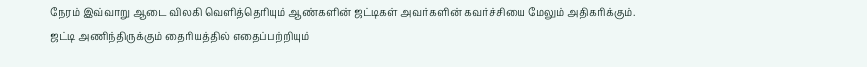நேரம் இவ்வாறு ஆடை விலகி வெளித்தெரியும் ஆண்களின் ஜட்டிகள் அவர்களின் கவர்ச்சியை மேலும் அதிகரிக்கும்.
ஜட்டி அணிந்திருக்கும் தைரியத்தில் எதைப்பற்றியும்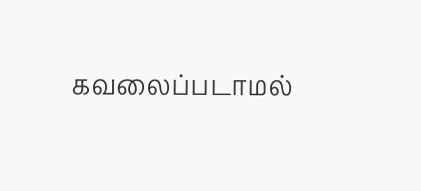கவலைப்படாமல்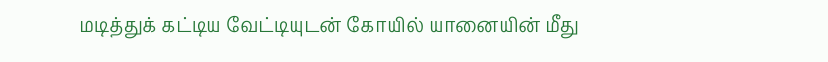மடித்துக் கட்டிய வேட்டியுடன் கோயில் யானையின் மீது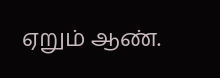ஏறும் ஆண்.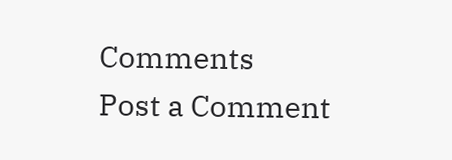Comments
Post a Comment